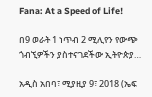Fana: At a Speed of Life!

በ9 ወራት 1 ነጥብ 2 ሚሊየን የውጭ ጎብኚዎችን ያስተናገደችው ኢትዮጵያ…

አዲስ አበባ፣ ሚያዚያ 9፣ 2018 (ኤፍ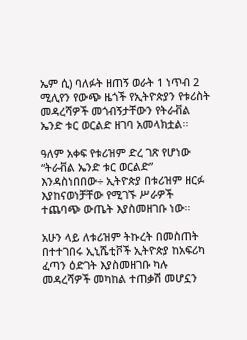ኤም ሲ) ባለፉት ዘጠኝ ወራት 1 ነጥብ 2 ሚሊየን የውጭ ዜጎች የኢትዮጵያን የቱሪስት መዳረሻዎች መጎብኝታቸውን የትራቭል ኤንድ ቱር ወርልድ ዘገባ አመላክቷል፡፡

ዓለም አቀፍ የቱሪዝም ድረ ገጽ የሆነው “ትራቭል ኤንድ ቱር ወርልድ” እንዳስነበበው÷ ኢትዮጵያ በቱሪዝም ዘርፉ እያከናወነቻቸው የሚገኙ ሥራዎች ተጨባጭ ውጤት እያስመዘገቡ ነው፡፡

አሁን ላይ ለቱሪዝም ትኩረት በመስጠት በተተገበሩ ኢኒሼቲቮች ኢትዮጵያ ከአፍሪካ ፈጣን ዕድገት እያስመዘገቡ ካሉ መዳረሻዎች መካከል ተጠቃሽ መሆኗን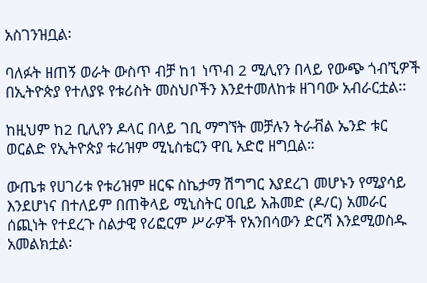አስገንዝቧል፡

ባለፉት ዘጠኝ ወራት ውስጥ ብቻ ከ1 ነጥብ 2 ሚሊየን በላይ የውጭ ጎብኚዎች በኢትዮጵያ የተለያዩ የቱሪስት መስህቦችን እንደተመለከቱ ዘገባው አብራርቷል፡፡

ከዚህም ከ2 ቢሊየን ዶላር በላይ ገቢ ማግኘት መቻሉን ትራቭል ኤንድ ቱር ወርልድ የኢትዮጵያ ቱሪዝም ሚኒስቴርን ዋቢ አድሮ ዘግቧል።

ውጤቱ የሀገሪቱ የቱሪዝም ዘርፍ ስኬታማ ሽግግር እያደረገ መሆኑን የሚያሳይ እንደሆነና በተለይም በጠቅላይ ሚኒስትር ዐቢይ አሕመድ (ዶ/ር) አመራር ሰጪነት የተደረጉ ስልታዊ የሪፎርም ሥራዎች የአንበሳውን ድርሻ እንደሚወስዱ አመልክቷል፡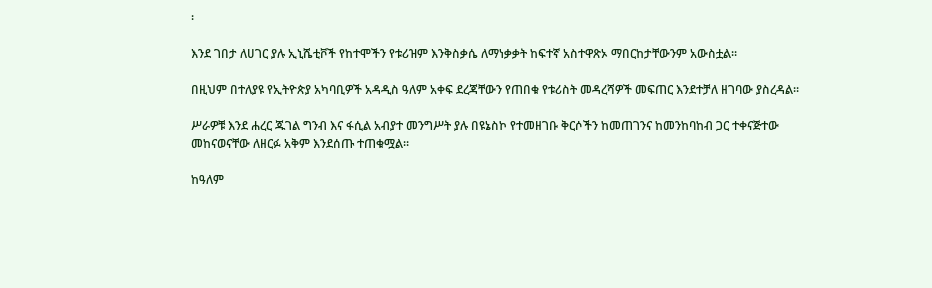፡

እንደ ገበታ ለሀገር ያሉ ኢኒሼቲቮች የከተሞችን የቱሪዝም እንቅስቃሴ ለማነቃቃት ከፍተኛ አስተዋጽኦ ማበርከታቸውንም አውስቷል፡፡

በዚህም በተለያዩ የኢትዮጵያ አካባቢዎች አዳዲስ ዓለም አቀፍ ደረጃቸውን የጠበቁ የቱሪስት መዳረሻዎች መፍጠር እንደተቻለ ዘገባው ያስረዳል፡፡

ሥራዎቹ እንደ ሐረር ጁገል ግንብ እና ፋሲል አብያተ መንግሥት ያሉ በዩኔስኮ የተመዘገቡ ቅርሶችን ከመጠገንና ከመንከባከብ ጋር ተቀናጅተው መከናወናቸው ለዘርፉ አቅም እንደሰጡ ተጠቁሟል፡፡

ከዓለም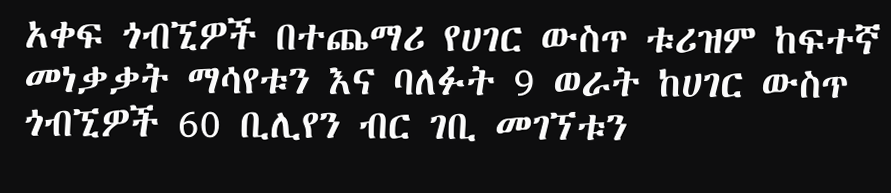አቀፍ ጎብኚዎች በተጨማሪ የሀገር ውስጥ ቱሪዝም ከፍተኛ መነቃቃት ማሳየቱን እና ባለፉት 9 ወራት ከሀገር ውስጥ ጎብኚዎች 60 ቢሊየን ብር ገቢ መገኘቱን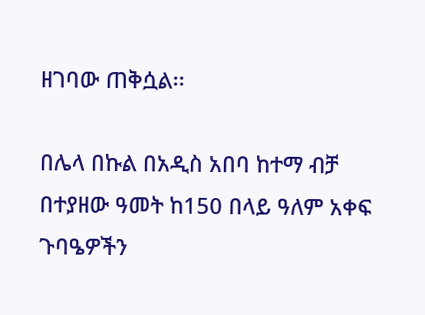ዘገባው ጠቅሷል፡፡

በሌላ በኩል በአዲስ አበባ ከተማ ብቻ በተያዘው ዓመት ከ150 በላይ ዓለም አቀፍ ጉባዔዎችን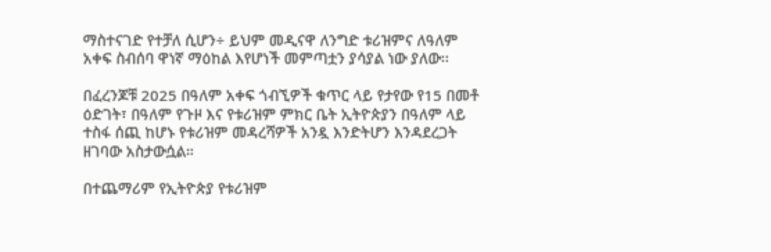ማስተናገድ የተቻለ ሲሆን÷ ይህም መዲናዋ ለንግድ ቱሪዝምና ለዓለም አቀፍ ስብሰባ ዋነኛ ማዕከል እየሆነች መምጣቷን ያሳያል ነው ያለው፡፡

በፈረንጆቹ 2025 በዓለም አቀፍ ጎብኚዎች ቁጥር ላይ የታየው የ15 በመቶ ዕድገት፣ በዓለም የጉዞ እና የቱሪዝም ምክር ቤት ኢትዮጵያን በዓለም ላይ ተስፋ ሰጪ ከሆኑ የቱሪዝም መዳረሻዎች አንዷ እንድትሆን እንዳደረጋት ዘገባው አስታውሷል።

በተጨማሪም የኢትዮጵያ የቱሪዝም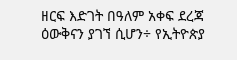ዘርፍ እድገት በዓለም አቀፍ ደረጃ ዕውቅናን ያገኘ ሲሆን÷ የኢትዮጵያ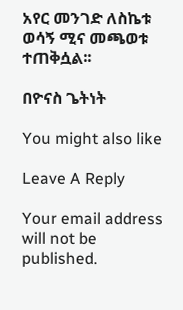አየር መንገድ ለስኬቱ ወሳኝ ሚና መጫወቱ ተጠቅሷል፡፡

በዮናስ ጌትነት

You might also like

Leave A Reply

Your email address will not be published.